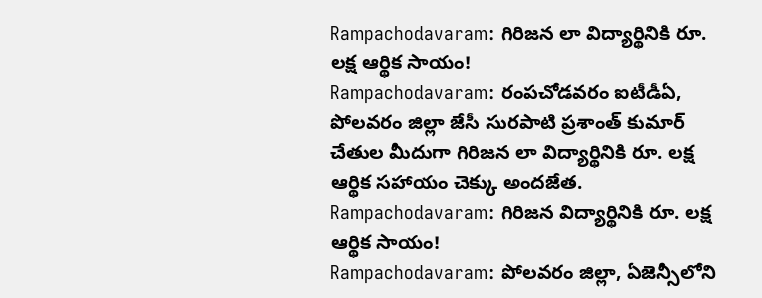Rampachodavaram: గిరిజన లా విద్యార్థినికి రూ. లక్ష ఆర్థిక సాయం!
Rampachodavaram: రంపచోడవరం ఐటీడీఏ, పోలవరం జిల్లా జేసీ సురపాటి ప్రశాంత్ కుమార్ చేతుల మీదుగా గిరిజన లా విద్యార్థినికి రూ. లక్ష ఆర్థిక సహాయం చెక్కు అందజేత.
Rampachodavaram: గిరిజన విద్యార్థినికి రూ. లక్ష ఆర్థిక సాయం!
Rampachodavaram: పోలవరం జిల్లా, ఏజెన్సీలోని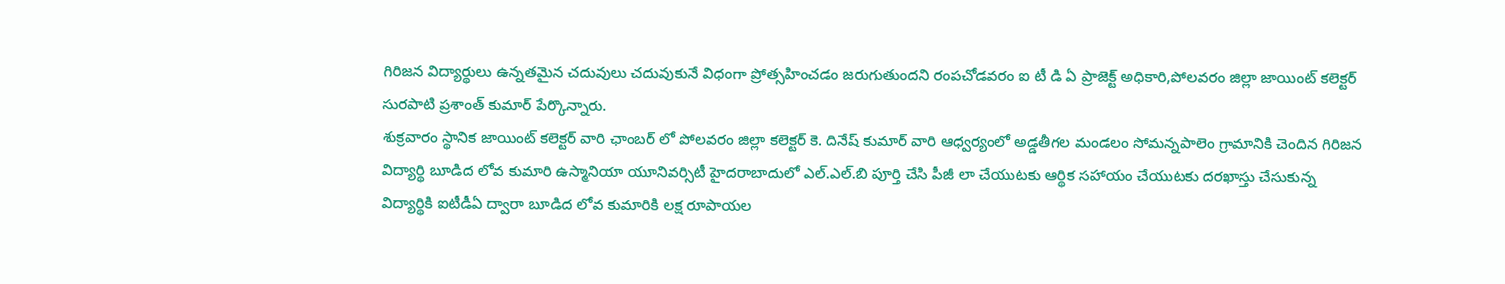గిరిజన విద్యార్థులు ఉన్నతమైన చదువులు చదువుకునే విధంగా ప్రోత్సహించడం జరుగుతుందని రంపచోడవరం ఐ టీ డి ఏ ప్రాజెక్ట్ అధికారి,పోలవరం జిల్లా జాయింట్ కలెక్టర్ సురపాటి ప్రశాంత్ కుమార్ పేర్కొన్నారు.
శుక్రవారం స్థానిక జాయింట్ కలెక్టర్ వారి ఛాంబర్ లో పోలవరం జిల్లా కలెక్టర్ కె. దినేష్ కుమార్ వారి ఆధ్వర్యంలో అడ్డతీగల మండలం సోమన్నపాలెం గ్రామానికి చెందిన గిరిజన విద్యార్థి బూడిద లోవ కుమారి ఉస్మానియా యూనివర్సిటీ హైదరాబాదులో ఎల్.ఎల్.బి పూర్తి చేసి పీజీ లా చేయుటకు ఆర్థిక సహాయం చేయుటకు దరఖాస్తు చేసుకున్న విద్యార్థికి ఐటీడీఏ ద్వారా బూడిద లోవ కుమారికి లక్ష రూపాయల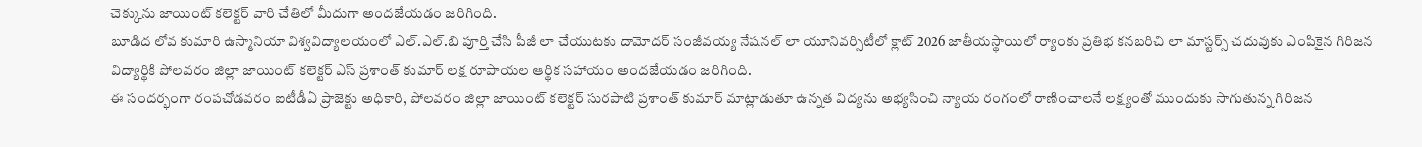చెక్కును జాయింట్ కలెక్టర్ వారి చేతిలో మీదుగా అందజేయడం జరిగింది.
బూడిద లోవ కుమారి ఉస్మానియా విశ్వవిద్యాలయంలో ఎల్.ఎల్.బి పూర్తి చేసి పీజీ లా చేయుటకు దామోదర్ సంజీవయ్య నేషనల్ లా యూనివర్సిటీలో క్లాట్ 2026 జాతీయస్థాయిలో ర్యాంకు ప్రతిభ కనబరిచి లా మాస్టర్స్ చదువుకు ఎంపికైన గిరిజన విద్యార్థికి పోలవరం జిల్లా జాయింట్ కలెక్టర్ ఎస్ ప్రశాంత్ కుమార్ లక్ష రూపాయల ఆర్థిక సహాయం అందజేయడం జరిగింది.
ఈ సందర్భంగా రంపచోడవరం ఐటీడీఏ ప్రాజెక్టు అధికారి, పోలవరం జిల్లా జాయింట్ కలెక్టర్ సురపాటి ప్రశాంత్ కుమార్ మాట్లాడుతూ ఉన్నత విద్యను అభ్యసించి న్యాయ రంగంలో రాణించాలనే లక్ష్యంతో ముందుకు సాగుతున్న గిరిజన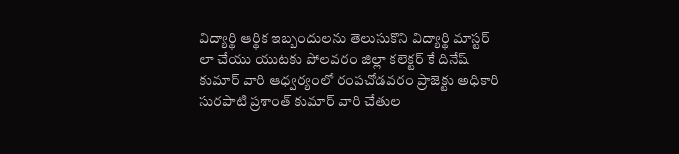విద్యార్థి ఆర్థిక ఇబ్బందులను తెలుసుకొని విద్యార్థి మాస్టర్ లా చేయు యుటకు పోలవరం జిల్లా కలెక్టర్ కే దినేష్ కుమార్ వారి ఆధ్వర్యంలో రంపచోడవరం ప్రాజెక్టు అధికారి సురపాటి ప్రశాంత్ కుమార్ వారి చేతుల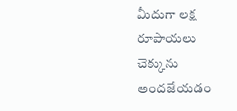మీదుగా లక్ష రూపాయలు చెక్కును అందజేయడం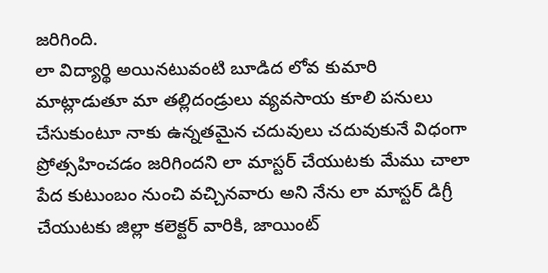జరిగింది.
లా విద్యార్థి అయినటువంటి బూడిద లోవ కుమారి మాట్లాడుతూ మా తల్లిదండ్రులు వ్యవసాయ కూలి పనులు చేసుకుంటూ నాకు ఉన్నతమైన చదువులు చదువుకునే విధంగా ప్రోత్సహించడం జరిగిందని లా మాస్టర్ చేయుటకు మేము చాలా పేద కుటుంబం నుంచి వచ్చినవారు అని నేను లా మాస్టర్ డిగ్రీ చేయుటకు జిల్లా కలెక్టర్ వారికి, జాయింట్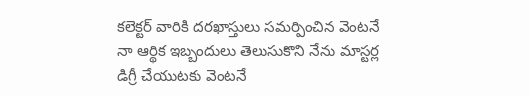కలెక్టర్ వారికి దరఖాస్తులు సమర్పించిన వెంటనే నా ఆర్థిక ఇబ్బందులు తెలుసుకొని నేను మాస్టర్ల డిగ్రీ చేయుటకు వెంటనే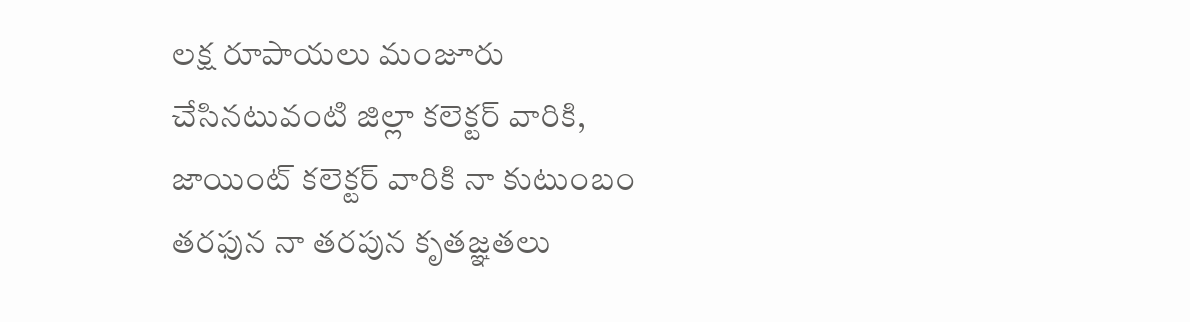లక్ష రూపాయలు మంజూరు చేసినటువంటి జిల్లా కలెక్టర్ వారికి, జాయింట్ కలెక్టర్ వారికి నా కుటుంబం తరఫున నా తరపున కృతజ్ఞతలు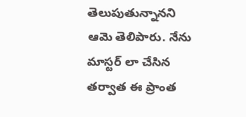తెలుపుతున్నానని ఆమె తెలిపారు. నేను మాస్టర్ లా చేసిన తర్వాత ఈ ప్రాంత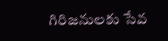గిరిజనులకు సేవ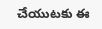చేయుటకు ఈ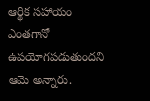ఆర్థిక సహాయం ఎంతగానో ఉపయోగపడుతుందని ఆమె అన్నారు.